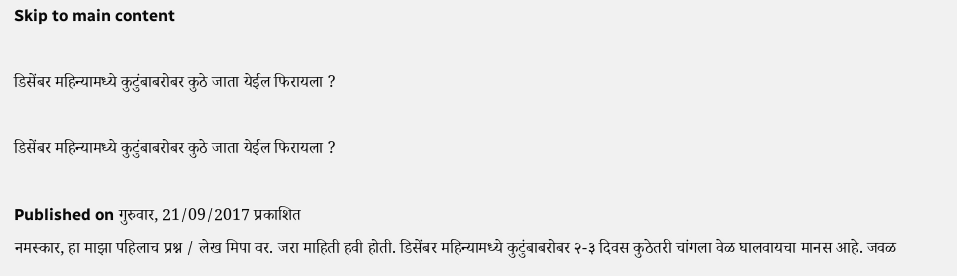Skip to main content

डिसेंबर महिन्यामध्ये कुटुंबाबरोबर कुठे जाता येईल फिरायला ?

डिसेंबर महिन्यामध्ये कुटुंबाबरोबर कुठे जाता येईल फिरायला ?

Published on गुरुवार, 21/09/2017 प्रकाशित
नमस्कार, हा माझा पहिलाच प्रश्न / लेख मिपा वर. जरा माहिती हवी होती. डिसेंबर महिन्यामध्ये कुटुंबाबरोबर २-३ दिवस कुठेतरी चांगला वेळ घालवायचा मानस आहे. जवळ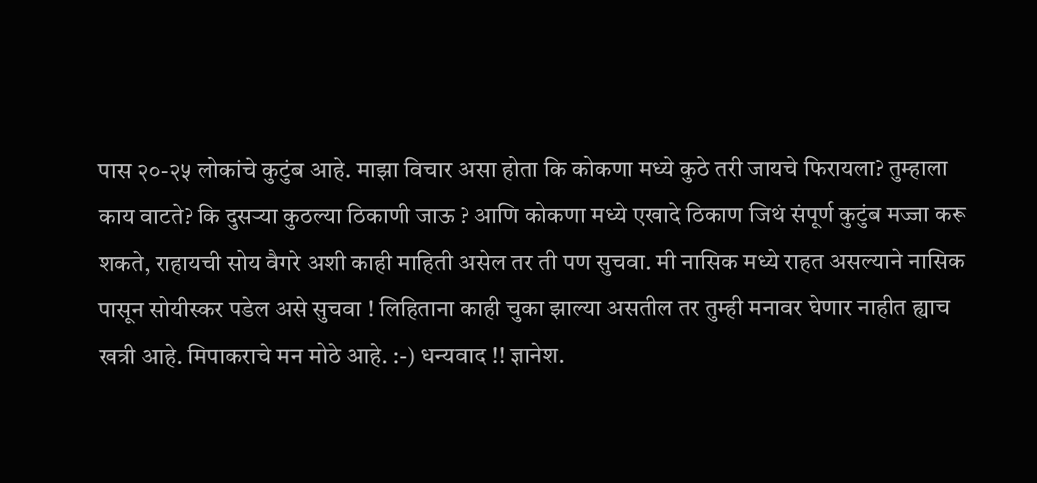पास २०-२५ लोकांचे कुटुंब आहे. माझा विचार असा होता कि कोकणा मध्ये कुठे तरी जायचे फिरायला? तुम्हाला काय वाटते? कि दुसऱ्या कुठल्या ठिकाणी जाऊ ? आणि कोकणा मध्ये एखादे ठिकाण जिथं संपूर्ण कुटुंब मज्जा करू शकते, राहायची सोय वैगरे अशी काही माहिती असेल तर ती पण सुचवा. मी नासिक मध्ये राहत असल्याने नासिक पासून सोयीस्कर पडेल असे सुचवा ! लिहिताना काही चुका झाल्या असतील तर तुम्ही मनावर घेणार नाहीत ह्याच खत्री आहे. मिपाकराचे मन मोठे आहे. :-) धन्यवाद !! ज्ञानेश.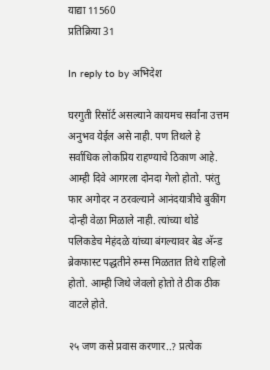याद्या 11560
प्रतिक्रिया 31

In reply to by अभिदेश

घरगुती रिसॉर्ट असल्याने कायमच सर्वांना उत्तम अनुभव येईल असे नाही. पण तिथले हे सर्वाधिक लोकप्रिय राहण्याचे ठिकाण आहे. आम्ही दिवे आगरला दोनदा गेलो होतो. परंतु फार अगोदर न ठरवल्याने आनंदयात्रीचे बुकींग दोन्ही वेळा मिळाले नाही. त्यांच्या थोडे पलिकडेच मेहंदळे यांच्या बंगल्यावर बेड अ‍ॅन्ड ब्रेकफास्ट पद्धतीने रुम्स मिळतात तिथे राहिलो होतो. आम्ही जिथे जेवलो होतो ते ठीक ठीक वाटले होते.

२५ जण कसे प्रवास करणार..? प्रत्येक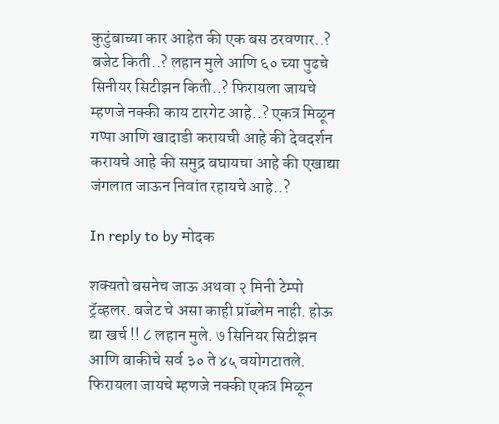कुटुंबाच्या कार आहेत की एक बस ठरवणार..? बजेट किती..? लहान मुले आणि ६० च्या पुढचे सिनीयर सिटीझन किती..? फिरायला जायचे म्हणजे नक्की काय टारगेट आहे..? एकत्र मिळून गप्पा आणि खादाडी करायची आहे की देवदर्शन करायचे आहे की समुद्र बघायचा आहे की एखाद्या जंगलात जाऊन निवांत रहायचे आहे..?

In reply to by मोदक

शक्यतो बसनेच जाऊ अथवा २ मिनी टेम्पो ट्रॅव्हलर. बजेट चे असा काही प्रॉब्लेम नाही. होऊ द्या खर्च !! ८ लहान मुले. ७ सिनियर सिटीझन आणि बाकीचे सर्व ३० ते ४५ वयोगटातले. फिरायला जायचे म्हणजे नक्की एकत्र मिळून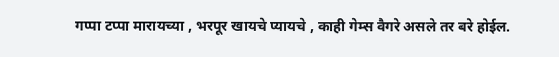गप्पा टप्पा मारायच्या , भरपूर खायचे प्यायचे , काही गेम्स वैगरे असले तर बरे होईल.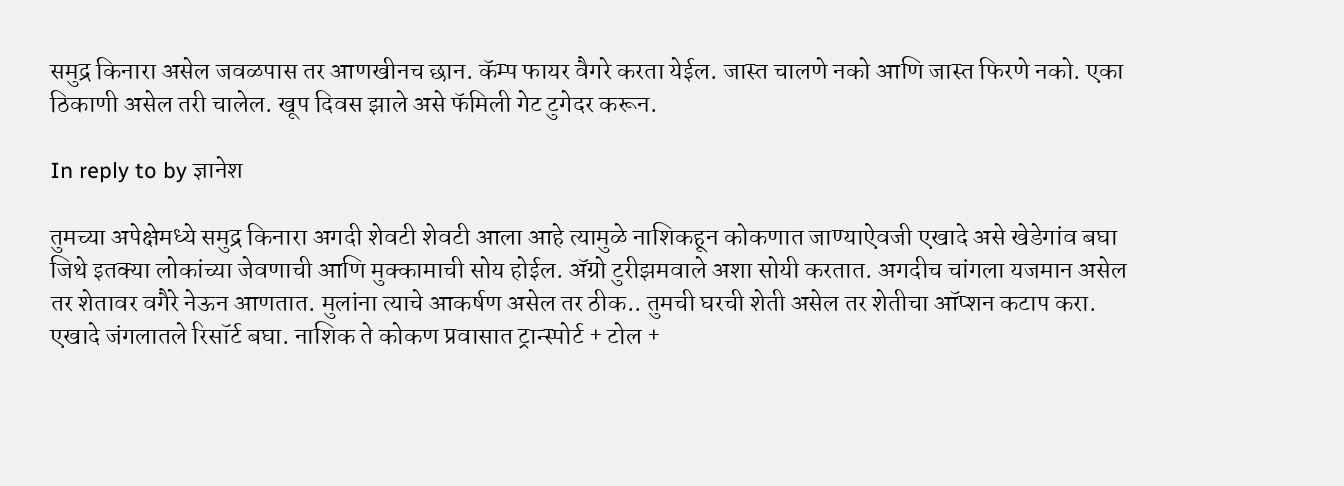समुद्र किनारा असेल जवळपास तर आणखीनच छान. कॅम्प फायर वैगरे करता येईल. जास्त चालणे नको आणि जास्त फिरणे नको. एका ठिकाणी असेल तरी चालेल. खूप दिवस झाले असे फॅमिली गेट टुगेदर करून.

In reply to by ज्ञानेश

तुमच्या अपेक्षेमध्ये समुद्र किनारा अगदी शेवटी शेवटी आला आहे त्यामुळे नाशिकहून कोकणात जाण्याऐवजी एखादे असे खेडेगांव बघा जिथे इतक्या लोकांच्या जेवणाची आणि मुक्कामाची सोय होईल. अ‍ॅग्रो टुरीझमवाले अशा सोयी करतात. अगदीच चांगला यजमान असेल तर शेतावर वगैरे नेऊन आणतात. मुलांना त्याचे आकर्षण असेल तर ठीक.. तुमची घरची शेती असेल तर शेतीचा ऑप्शन कटाप करा. एखादे जंगलातले रिसॉर्ट बघा. नाशिक ते कोकण प्रवासात ट्रान्स्पोर्ट + टोल +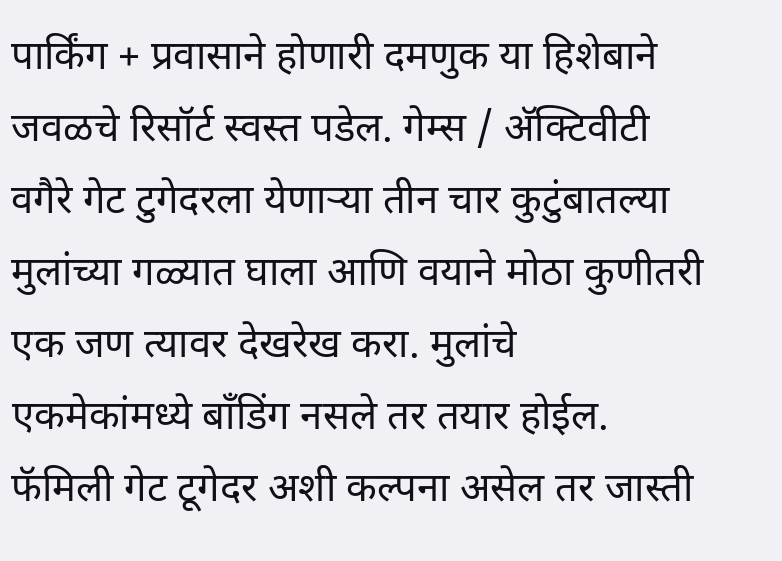पार्किंग + प्रवासाने होणारी दमणुक या हिशेबाने जवळचे रिसॉर्ट स्वस्त पडेल. गेम्स / अ‍ॅक्टिवीटी वगैरे गेट टुगेदरला येणार्‍या तीन चार कुटुंबातल्या मुलांच्या गळ्यात घाला आणि वयाने मोठा कुणीतरी एक जण त्यावर देखरेख करा. मुलांचे एकमेकांमध्ये बाँडिंग नसले तर तयार होईल. फॅमिली गेट टूगेदर अशी कल्पना असेल तर जास्ती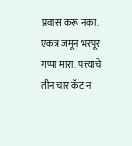प्रवास करू नका. एकत्र जमून भरपूर गप्पा मारा. पत्त्याचे तीन चार कॅट न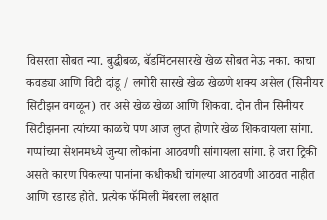विसरता सोबत न्या. बुद्धीबळ, बॅडमिंटनसारखे खेळ सोबत नेऊ नका. काचा कवड्या आणि विटी दांडू / लगोरी सारखे खेळ खेळणे शक्य असेल (सिनीयर सिटीझन वगळून) तर असे खेळ खेळा आणि शिकवा. दोन तीन सिनीयर सिटीझनना त्यांच्या काळचे पण आज लुप्त होणारे खेळ शिकवायला सांगा. गप्पांच्या सेशनमध्ये जुन्या लोकांना आठवणी सांगायला सांगा. हे जरा ट्रिकी असते कारण पिकल्या पानांना कधीकधी चांगल्या आठवणी आठवत नाहीत आणि रडारड होते. प्रत्येक फॅमिली मेंबरला लक्षात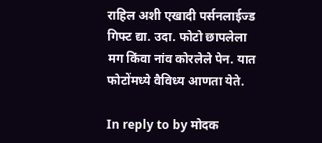राहिल अशी एखादी पर्सनलाईज्ड गिफ्ट द्या. उदा. फोटो छापलेला मग किंवा नांव कोरलेले पेन. यात फोटोंमध्ये वैविध्य आणता येते.

In reply to by मोदक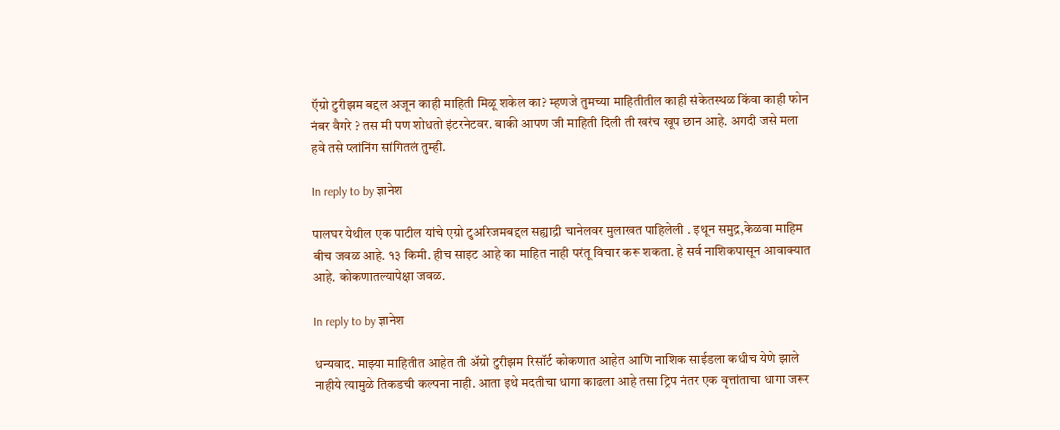ऍग्रो टुरीझम बद्दल अजून काही माहिती मिळू शकेल का? म्हणजे तुमच्या माहितीतील काही संकेतस्थळ किंवा काही फोन नंबर वैगरे ? तस मी पण शोधतो इंटरनेटवर. बाकी आपण जी माहिती दिली ती खरंच खूप छान आहे. अगदी जसे मला हवे तसे प्लांनिंग सांगितलं तुम्ही.

In reply to by ज्ञानेश

पालघर येथील एक पाटील यांचे एग्रो टुअरिजमबद्दल सह्याद्री चानेलवर मुलाखत पाहिलेली . इथून समुद्र,केळवा माहिम बीच जवळ आहे. १३ किमी. हीच साइट आहे का माहित नाही परंतू विचार करू शकता. हे सर्व नाशिकपासून आवाक्यात आहे. कोकणातल्यापेक्षा जवळ.

In reply to by ज्ञानेश

धन्यवाद. माझ्या माहितीत आहेत ती अ‍ॅग्रो टुरीझम रिसॉर्ट कोकणात आहेत आणि नाशिक साईडला कधीच येणे झाले नाहीये त्यामुळे तिकडची कल्पना नाही. आता इथे मदतीचा धागा काढला आहे तसा ट्रिप नंतर एक वृत्तांताचा धागा जरूर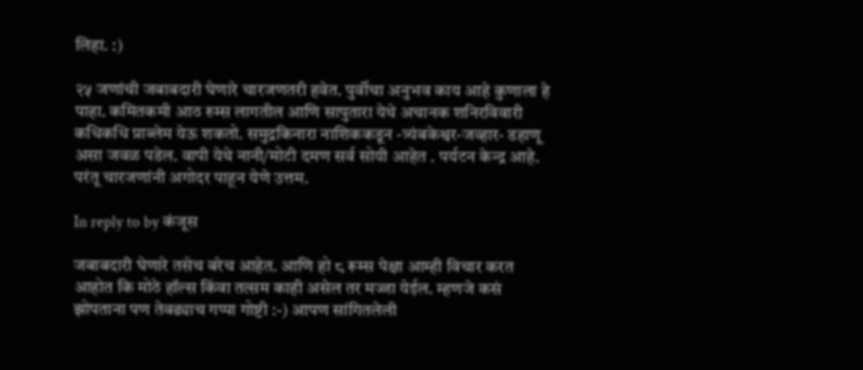लिहा. :)

२५ जणांची जबाबदारी घेणारे चारजणतरी हवेत. पुर्वीचा अनुभव काय आहे कुणाला हे पाहा. कमितकमी आठ रुम्स लागतील आणि सापुतारा येथे अचानक शनिरविवारी कधिकधि प्राब्लेम येऊ शकतो. समुद्रकिनारा नाशिककडून -त्र्यंबकेश्वर-जव्हार- डहाणू असा जवळ पडेल. वापी येथे नानी/मोटी दमण सर्व सोयी आहेत . पर्यटन केन्द्र आहे. परंतू चारजणांनी अगोदर पाहून येणे उत्तम.

In reply to by कंजूस

जबाबदारी घेणारे तसेच बरेच आहेत. आणि हो ८ रूम्स पेक्षा आम्ही विचार करत आहोत कि मोठे हॉल्स किंवा तत्सम काही असेल तर मज्जा येईल. म्हणजे कसं झोपताना पण तेवढ्याच गप्पा गोष्टी :-) आपण सांगितलेली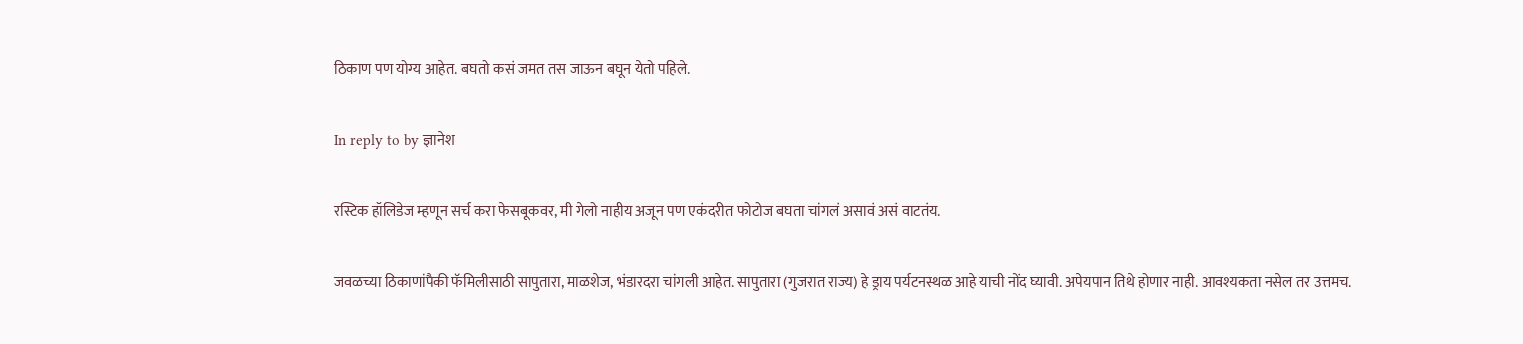ठिकाण पण योग्य आहेत. बघतो कसं जमत तस जाऊन बघून येतो पहिले.

In reply to by ज्ञानेश

रस्टिक हॉलिडेज म्हणून सर्च करा फेसबूकवर, मी गेलो नाहीय अजून पण एकंदरीत फोटोज बघता चांगलं असावं असं वाटतंय.

जवळच्या ठिकाणांपैकी फॅमिलीसाठी सापुतारा, माळशेज, भंडारदरा चांगली आहेत. सापुतारा (गुजरात राज्य) हे ड्राय पर्यटनस्थळ आहे याची नोंद घ्यावी. अपेयपान तिथे होणार नाही. आवश्यकता नसेल तर उत्तमच.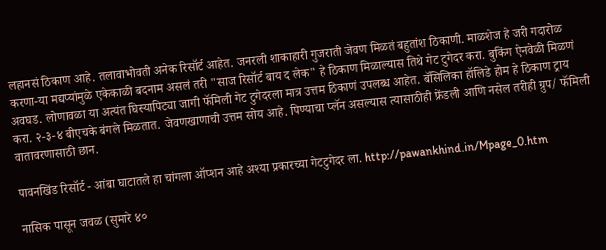लहानसं ठिकाण आहे. तलावाभोवती अनेक रिसॉर्ट आहेत. जनरली शाकाहारी गुजराती जेवण मिळतं बहुतांश ठिकाणी. माळशेज हे जरी गदारोळ करणा-या मद्यप्यांमुळे एकेकाळी बदनाम असलं तरी "साज रिसॉर्ट बाय द लेक" हे ठिकाण मिळाल्यास तिथे गेट टुगेदर करा. बुकिंग ऐनवेळी मिळणं अवघड. लोणावळा या अत्यंत घिस्यापिट्या जागी फॅमिली गेट टुगेदरला मात्र उत्तम ठिकाणं उपलब्ध आहेत. बॅसिलिका हॉलिडे होम हे ठिकाण ट्राय करा. २-३-४ बीएचके बंगले मिळतात. जेवणखाणाची उत्तम सोय आहे. पिण्याचा प्लॅन असल्यास त्यासाठीही फ्रेंडली आणि नसेल तरीही ग्रुप/ फॅमिली वातावरणासाठी छान.

पावनखिंड रिसॉर्ट - आंबा घाटातले हा चांगला ऑप्शन आहे अश्या प्रकारच्या गेटटुगेदर ला. http://pawankhind.in/Mpage_0.htm

नासिक पासून जवळ (सुमारे ४०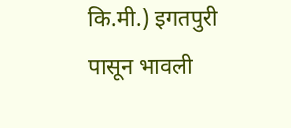कि.मी.) इगतपुरी पासून भावली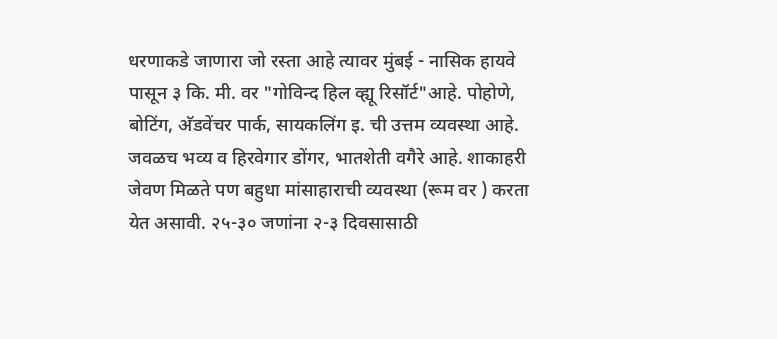धरणाकडे जाणारा जो रस्ता आहे त्यावर मुंबई - नासिक हायवे पासून ३ कि. मी. वर "गोविन्द हिल व्ह्यू रिसॉर्ट"आहे. पोहोणे, बोटिंग, अ‍ॅडवेंचर पार्क, सायकलिंग इ. ची उत्तम व्यवस्था आहे. जवळच भव्य व हिरवेगार डोंगर, भातशेती वगैरे आहे. शाकाहरी जेवण मिळते पण बहुधा मांसाहाराची व्यवस्था (रूम वर ) करता येत असावी. २५-३० जणांना २-३ दिवसासाठी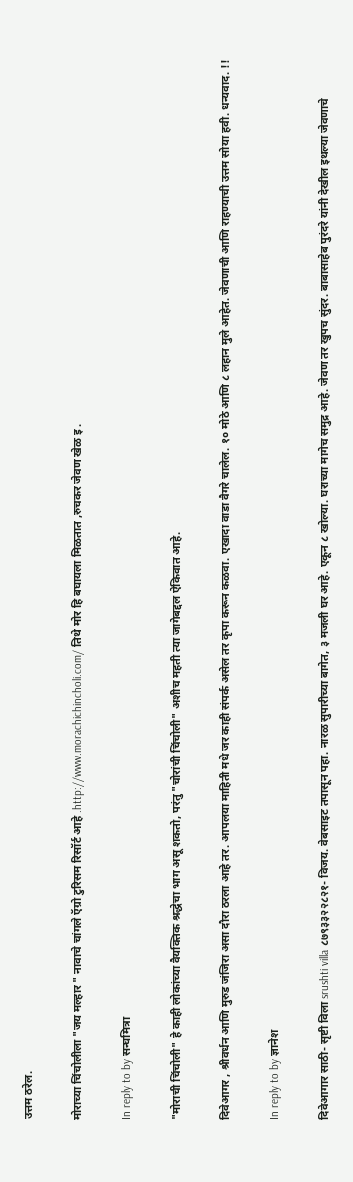उत्तम ठरेल.

मोराच्या चिंचोलीला "जय मल्हार " नावाचे चांगले ऍग्रो टुरिसम रिसॉर्ट आहे .http://www.morachichincholi.com/ तिथे मोर हि बघायला मिळतात ,रुचकर जेवण खेळ इ .

In reply to by सन्घमित्रा

"मोराची चिंचोली" हे काही लोकांच्या वैयक्तिक श्रद्धेचा भाग असू शकतो, परंतु "चोरांची चिंचोली" अशीच महती त्या जागेबद्दल ऐकिवात आहे.

दिवेआगर , श्रीवर्धन आणि मुरुड जंजिरा असा दौरा ठरला आहे तर. आपलया माहिती मधे जर काही संपर्क असेल तर कृपा करून कळवा. एखादा वाडा वैगरे चालेल. १० मोठे आणि ८ लहान मुले आहेत. जेवणाची आणि राहण्याची उत्तम सोया हवी. धन्यवाद. !!

In reply to by ज्ञानेश

दिवेआगार साठी- सृष्टी विला srushti villa ८७९३३२२८२१- विजय. वेबसाइट तपासून पहा. नारळ सुपारीच्या बागेत, ३ मजली घर आहे. एकून ८ खोल्या. घराच्या मागेच समुद्र आहे. जेवण तर खुपच सुंदर. बाबासाहेब पुरंदरे यांनी देखील इथल्या जेवणाचे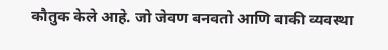कौतुक केले आहे. जो जेवण बनवतो आणि बाकी व्यवस्था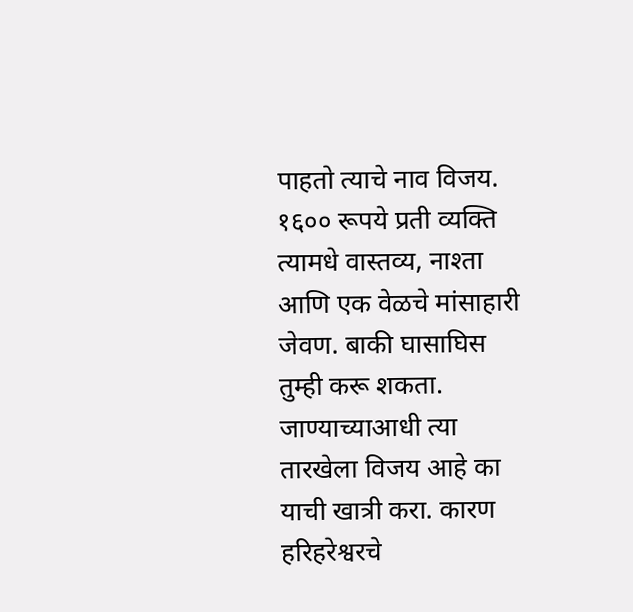पाहतो त्याचे नाव विजय. १६०० रूपये प्रती व्यक्ति त्यामधे वास्तव्य, नाश्ता आणि एक वेळचे मांसाहारी जेवण. बाकी घासाघिस तुम्ही करू शकता. जाण्याच्याआधी त्या तारखेला विजय आहे का याची खात्री करा. कारण हरिहरेश्वरचे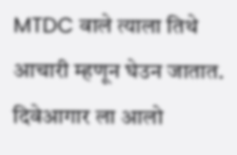MTDC वाले त्याला तिथे आचारी म्हणून घेउन जातात. दिवेआगार ला आलो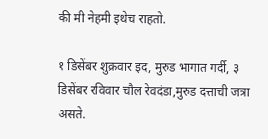की मी नेहमी इथेच राहतो.

१ डिसेंबर शुक्रवार इद, मुरुड भागात गर्दी, ३ डिसेंबर रविवार चौल रेवदंडा,मुरुड दत्ताची जत्रा असते.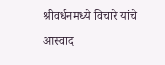श्रीवर्धनमध्ये विचारे यांचे आस्वाद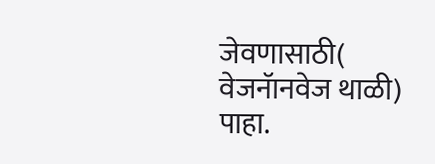जेवणासाठी( वेजनॅानवेज थाळी) पाहा.